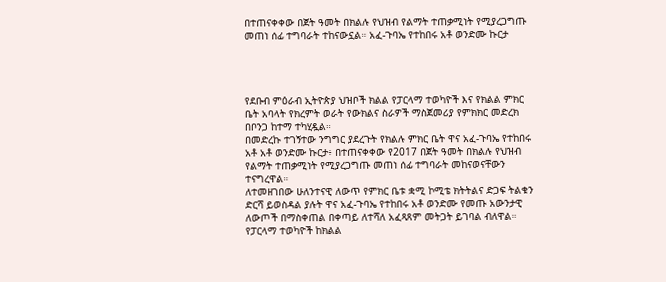በተጠናቀቀው በጀት ዓመት በክልሉ የህዝብ የልማት ተጠቃሚነት የሚያረጋግጡ መጠነ ሰፊ ተግባራት ተከናውኗል። አፈ-ጉባኤ የተከበሩ አቶ ወንድሙ ኩርታ




የደቡብ ምዕራብ ኢትዮጵያ ህዝቦች ክልል የፓርላማ ተወካዮች እና የክልል ምክር ቤት አባላት የክረምት ወራት የውክልና ስራዎች ማስጀመሪያ የምክክር መድረክ በቦንጋ ከተማ ተካሂዷል።
በመድረኩ ተገኝተው ንግግር ያደረጉት የክልሉ ምክር ቤት ዋና አፈ-ጉባኤ የተከበሩ አቶ አቶ ወንድሙ ኩርታ፥ በተጠናቀቀው የ2017 በጀት ዓመት በክልሉ የህዝብ የልማት ተጠቃሚነት የሚያረጋግጡ መጠነ ሰፊ ተግባራት መከናወናቸውን ተናግረዋል።
ለተመዘገበው ሁለንተናዊ ለውጥ የምክር ቤቱ ቋሚ ኮሚቴ ክትትልና ድጋፍ ትልቁን ድርሻ ይወስዳል ያሉት ዋና አፈ-ጉባኤ የተከበሩ አቶ ወንድሙ የመጡ አውንታዊ ለውጦች በማስቀጠል በቀጣይ ለተሻለ አፈጻጸም መትጋት ይገባል ብለዋል።
የፓርላማ ተወካዮች ከክልል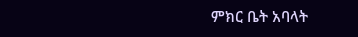ምክር ቤት አባላት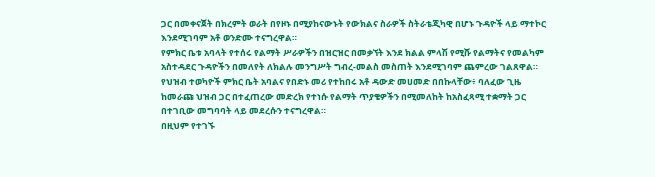ጋር በመቀናጀት በክረምት ወራት በየዞኑ በሚያከናውኑት የውክልና ስራዎች ስትራቴጂካዊ በሆኑ ጉዳዮች ላይ ማተኮር እንደሚገባም አቶ ወንድሙ ተናግረዋል።
የምክር ቤቱ አባላት የተሰሩ የልማት ሥራዎችን በዝርዝር በመቃኘት እንደ ክልል ምላሽ የሚሹ የልማትና የመልካም አስተዳደር ጉዳዮችን በመለየት ለክልሉ መንግሥት ግብረ-መልስ መስጠት እንደሚገባም ጨምረው ገልጸዋል።
የህዝብ ተወካዮች ምክር ቤት አባልና የበድኑ መሪ የተከበሩ አቶ ዳውድ መሀመድ በበኩላቸው፥ ባለፈው ጊዜ ከመራጩ ህዝብ ጋር በተፈጠረው መድረክ የተነሱ የልማት ጥያቄዎችን በሚመለከት ከአስፈጻሚ ተቋማት ጋር በተገቢው መግባባት ላይ መደረሱን ተናግረዋል።
በዚህም የተገኙ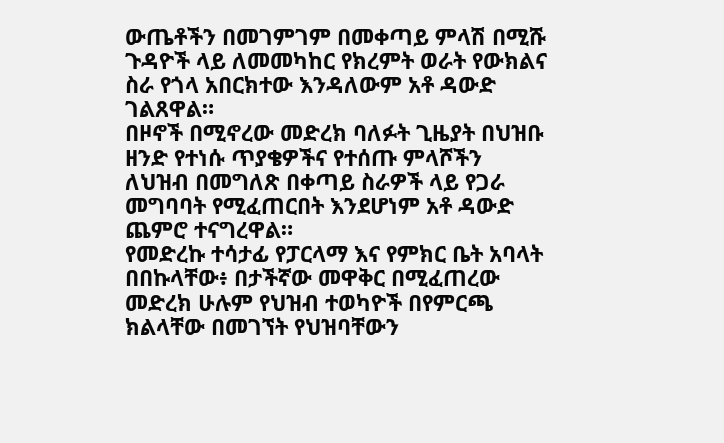ውጤቶችን በመገምገም በመቀጣይ ምላሽ በሚሹ ጉዳዮች ላይ ለመመካከር የክረምት ወራት የውክልና ስራ የጎላ አበርክተው እንዳለውም አቶ ዳውድ ገልጸዋል።
በዞኖች በሚኖረው መድረክ ባለፉት ጊዜያት በህዝቡ ዘንድ የተነሱ ጥያቄዎችና የተሰጡ ምላሾችን ለህዝብ በመግለጽ በቀጣይ ስራዎች ላይ የጋራ መግባባት የሚፈጠርበት እንደሆነም አቶ ዳውድ ጨምሮ ተናግረዋል።
የመድረኩ ተሳታፊ የፓርላማ እና የምክር ቤት አባላት በበኩላቸው፥ በታችኛው መዋቅር በሚፈጠረው መድረክ ሁሉም የህዝብ ተወካዮች በየምርጫ ክልላቸው በመገኘት የህዝባቸውን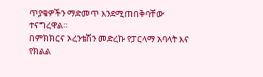ጥያቄዎችን ማድመጥ እንደሚጠበቅባቸው ተናግረዋል።
በምክክርና ኦረንቴሽን መድረኩ የፓርላማ አባላት እና የክልል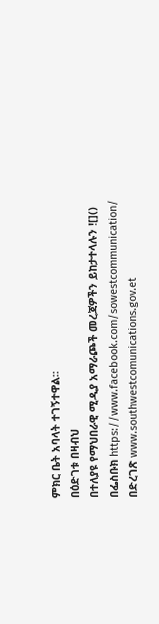ምክር ቤት አባላት ተገኝተዋል።
በዕድገቱ በዛብህ
በተለያዩ የማህበራዊ ሚዲያ አማራጮች መረጃዎችን ይከታተላሉን ![]()
በፌስቡክ https://www.facebook.com/sowestcommunication/
በድረገጽ www.southwestcomunications.gov.et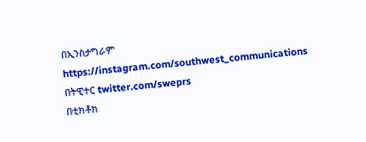በኢንስታግራም https://instagram.com/southwest_communications
በትዊተር twitter.com/sweprs
በቲክቶክ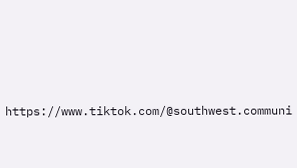https://www.tiktok.com/@southwest.communi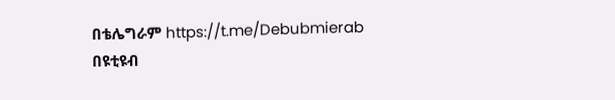በቴሌግራም https://t.me/Debubmierab
በዩቲዩብ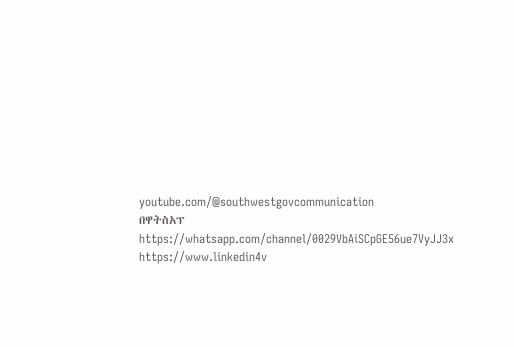youtube.com/@southwestgovcommunication
በዋትስአፕ
https://whatsapp.com/channel/0029VbAiSCpGE56ue7VyJJ3x
https://www.linkedin4v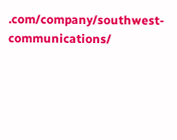.com/company/southwest-communications/